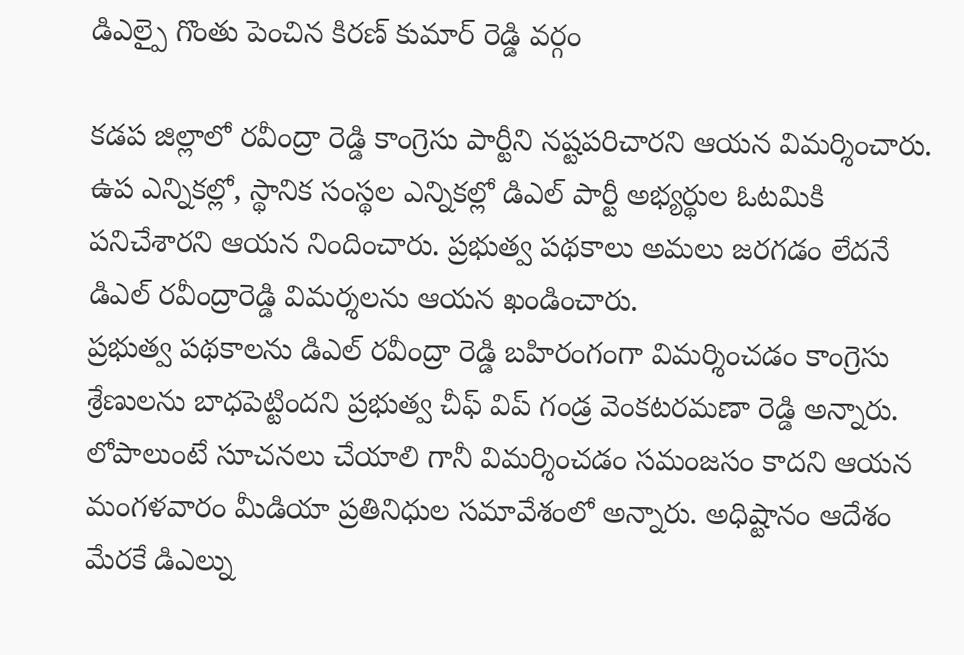డిఎల్పై గొంతు పెంచిన కిరణ్ కుమార్ రెడ్డి వర్గం

కడప జిల్లాలో రవీంద్రా రెడ్డి కాంగ్రెసు పార్టీని నష్టపరిచారని ఆయన విమర్శించారు. ఉప ఎన్నికల్లో, స్థానిక సంస్థల ఎన్నికల్లో డిఎల్ పార్టీ అభ్యర్థుల ఓటమికి పనిచేశారని ఆయన నిందించారు. ప్రభుత్వ పథకాలు అమలు జరగడం లేదనే డిఎల్ రవీంద్రారెడ్డి విమర్శలను ఆయన ఖండించారు.
ప్రభుత్వ పథకాలను డిఎల్ రవీంద్రా రెడ్డి బహిరంగంగా విమర్శించడం కాంగ్రెసు శ్రేణులను బాధపెట్టిందని ప్రభుత్వ చీఫ్ విప్ గండ్ర వెంకటరమణా రెడ్డి అన్నారు. లోపాలుంటే సూచనలు చేయాలి గానీ విమర్శించడం సమంజసం కాదని ఆయన మంగళవారం మీడియా ప్రతినిధుల సమావేశంలో అన్నారు. అధిష్టానం ఆదేశం మేరకే డిఎల్ను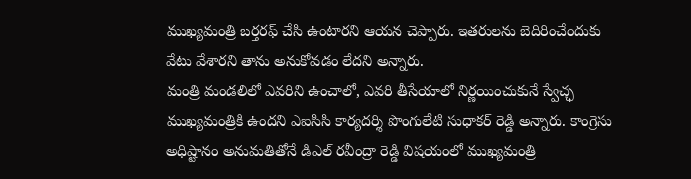ముఖ్యమంత్రి బర్తరఫ్ చేసి ఉంటారని ఆయన చెప్పారు. ఇతరులను బెదిరించేందుకు వేటు వేశారని తాను అనుకోవడం లేదని అన్నారు.
మంత్రి మండలిలో ఎవరిని ఉంచాలో, ఎవరి తీసేయాలో నిర్ణయించుకునే స్వేచ్ఛ ముఖ్యమంత్రికి ఉందని ఎఐసిసి కార్యదర్శి పొంగులేటి సుధాకర్ రెడ్డి అన్నారు. కాంగ్రెసు అధిష్టానం అనుమతితోనే డిఎల్ రవీంద్రా రెడ్డి విషయంలో ముఖ్యమంత్రి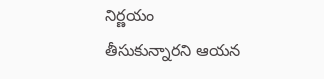నిర్ణయం తీసుకున్నారని ఆయన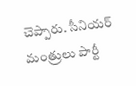చెప్పారు. సీనియర్ మంత్రులు పార్టీ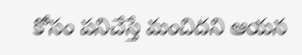కోసం పనిచేస్తే మంచిదని ఆయన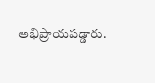అభిప్రాయపడ్డారు.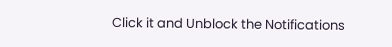Click it and Unblock the Notifications